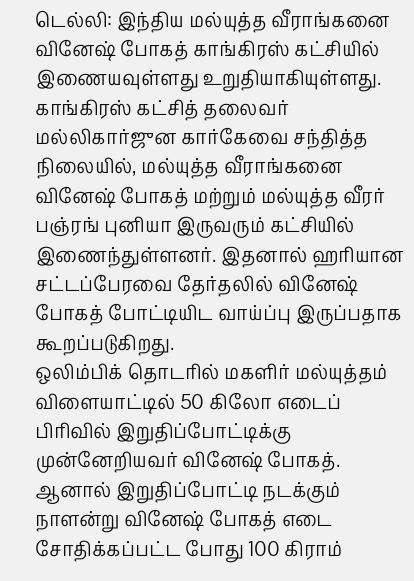டெல்லி: இந்திய மல்யுத்த வீராங்கனை வினேஷ் போகத் காங்கிரஸ் கட்சியில் இணையவுள்ளது உறுதியாகியுள்ளது. காங்கிரஸ் கட்சித் தலைவர் மல்லிகார்ஜுன கார்கேவை சந்தித்த நிலையில், மல்யுத்த வீராங்கனை வினேஷ் போகத் மற்றும் மல்யுத்த வீரர் பஞ்ரங் புனியா இருவரும் கட்சியில் இணைந்துள்ளனர். இதனால் ஹரியான சட்டப்பேரவை தேர்தலில் வினேஷ் போகத் போட்டியிட வாய்ப்பு இருப்பதாக கூறப்படுகிறது.
ஒலிம்பிக் தொடரில் மகளிர் மல்யுத்தம் விளையாட்டில் 50 கிலோ எடைப் பிரிவில் இறுதிப்போட்டிக்கு முன்னேறியவர் வினேஷ் போகத். ஆனால் இறுதிப்போட்டி நடக்கும் நாளன்று வினேஷ் போகத் எடை சோதிக்கப்பட்ட போது 100 கிராம்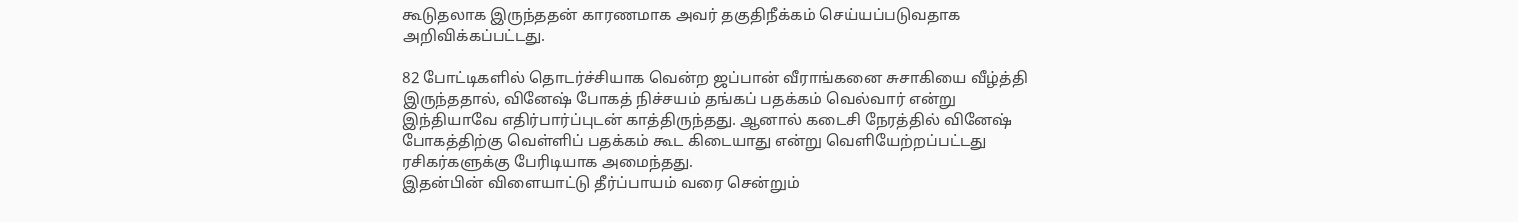கூடுதலாக இருந்ததன் காரணமாக அவர் தகுதிநீக்கம் செய்யப்படுவதாக அறிவிக்கப்பட்டது.

82 போட்டிகளில் தொடர்ச்சியாக வென்ற ஜப்பான் வீராங்கனை சுசாகியை வீழ்த்தி இருந்ததால், வினேஷ் போகத் நிச்சயம் தங்கப் பதக்கம் வெல்வார் என்று இந்தியாவே எதிர்பார்ப்புடன் காத்திருந்தது. ஆனால் கடைசி நேரத்தில் வினேஷ் போகத்திற்கு வெள்ளிப் பதக்கம் கூட கிடையாது என்று வெளியேற்றப்பட்டது ரசிகர்களுக்கு பேரிடியாக அமைந்தது.
இதன்பின் விளையாட்டு தீர்ப்பாயம் வரை சென்றும்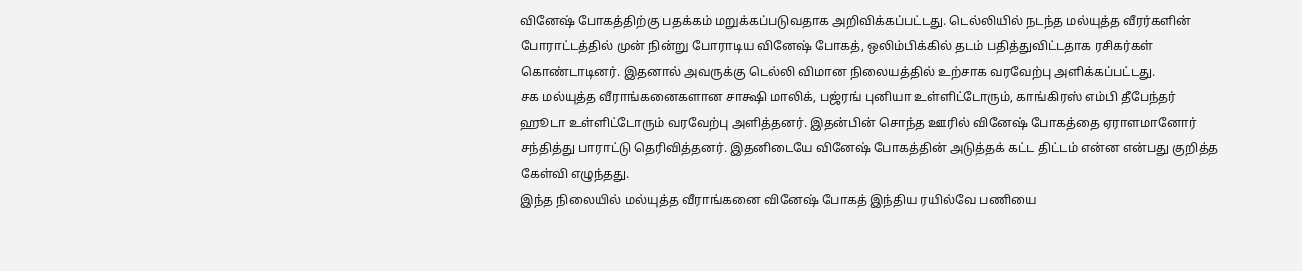வினேஷ் போகத்திற்கு பதக்கம் மறுக்கப்படுவதாக அறிவிக்கப்பட்டது. டெல்லியில் நடந்த மல்யுத்த வீரர்களின் போராட்டத்தில் முன் நின்று போராடிய வினேஷ் போகத், ஒலிம்பிக்கில் தடம் பதித்துவிட்டதாக ரசிகர்கள் கொண்டாடினர். இதனால் அவருக்கு டெல்லி விமான நிலையத்தில் உற்சாக வரவேற்பு அளிக்கப்பட்டது.
சக மல்யுத்த வீராங்கனைகளான சாக்ஷி மாலிக், பஜ்ரங் புனியா உள்ளிட்டோரும், காங்கிரஸ் எம்பி தீபேந்தர் ஹூடா உள்ளிட்டோரும் வரவேற்பு அளித்தனர். இதன்பின் சொந்த ஊரில் வினேஷ் போகத்தை ஏராளமானோர் சந்தித்து பாராட்டு தெரிவித்தனர். இதனிடையே வினேஷ் போகத்தின் அடுத்தக் கட்ட திட்டம் என்ன என்பது குறித்த கேள்வி எழுந்தது.
இந்த நிலையில் மல்யுத்த வீராங்கனை வினேஷ் போகத் இந்திய ரயில்வே பணியை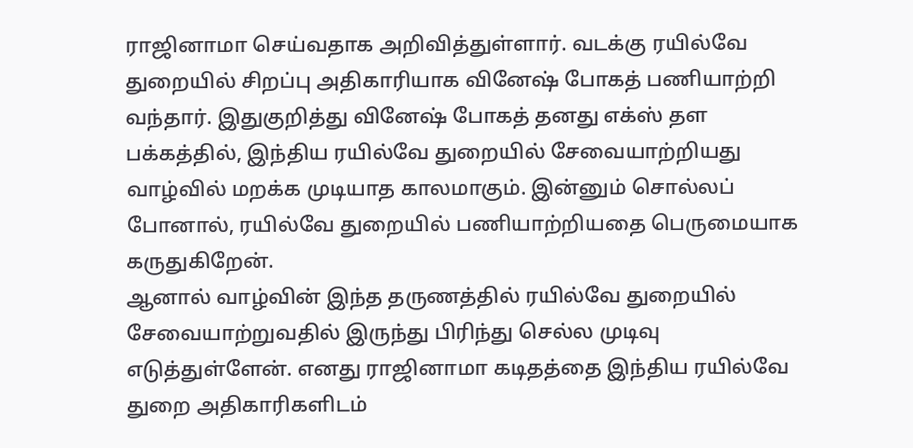ராஜினாமா செய்வதாக அறிவித்துள்ளார். வடக்கு ரயில்வே துறையில் சிறப்பு அதிகாரியாக வினேஷ் போகத் பணியாற்றி வந்தார். இதுகுறித்து வினேஷ் போகத் தனது எக்ஸ் தள பக்கத்தில், இந்திய ரயில்வே துறையில் சேவையாற்றியது வாழ்வில் மறக்க முடியாத காலமாகும். இன்னும் சொல்லப் போனால், ரயில்வே துறையில் பணியாற்றியதை பெருமையாக கருதுகிறேன்.
ஆனால் வாழ்வின் இந்த தருணத்தில் ரயில்வே துறையில் சேவையாற்றுவதில் இருந்து பிரிந்து செல்ல முடிவு எடுத்துள்ளேன். எனது ராஜினாமா கடிதத்தை இந்திய ரயில்வே துறை அதிகாரிகளிடம்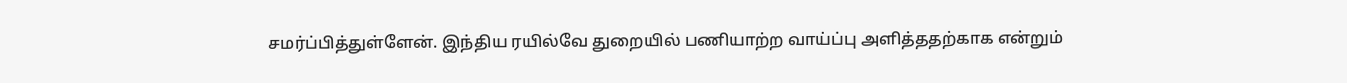சமர்ப்பித்துள்ளேன். இந்திய ரயில்வே துறையில் பணியாற்ற வாய்ப்பு அளித்ததற்காக என்றும்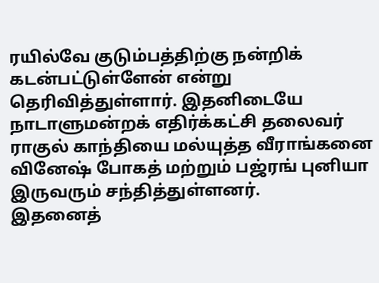ரயில்வே குடும்பத்திற்கு நன்றிக் கடன்பட்டுள்ளேன் என்று தெரிவித்துள்ளார். இதனிடையே நாடாளுமன்றக் எதிர்க்கட்சி தலைவர் ராகுல் காந்தியை மல்யுத்த வீராங்கனை வினேஷ் போகத் மற்றும் பஜ்ரங் புனியா இருவரும் சந்தித்துள்ளனர்.
இதனைத்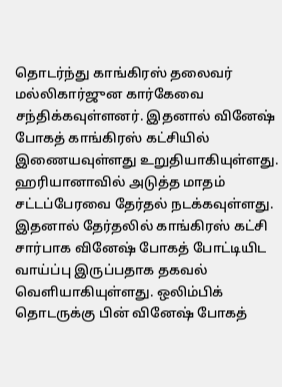தொடர்ந்து காங்கிரஸ் தலைவர் மல்லிகார்ஜுன கார்கேவை சந்திக்கவுள்ளனர். இதனால் வினேஷ் போகத் காங்கிரஸ் கட்சியில் இணையவுள்ளது உறுதியாகியுள்ளது. ஹரியானாவில் அடுத்த மாதம் சட்டப்பேரவை தேர்தல் நடக்கவுள்ளது. இதனால் தேர்தலில் காங்கிரஸ் கட்சி சார்பாக வினேஷ் போகத் போட்டியிட வாய்ப்பு இருப்பதாக தகவல் வெளியாகியுள்ளது. ஒலிம்பிக் தொடருக்கு பின் வினேஷ் போகத்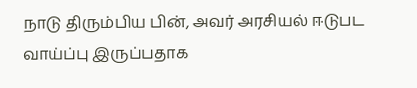நாடு திரும்பிய பின், அவர் அரசியல் ஈடுபட வாய்ப்பு இருப்பதாக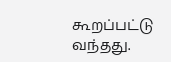கூறப்பட்டு வந்தது.